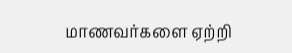மாணவர்களை ஏற்றி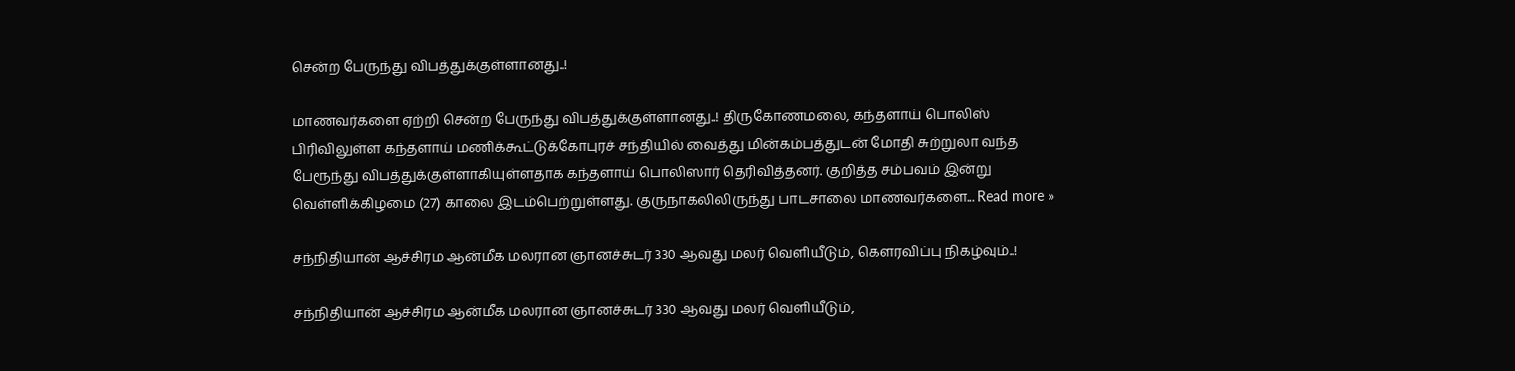சென்ற பேருந்து விபத்துக்குள்ளானது..!

மாணவர்களை ஏற்றி சென்ற பேருந்து விபத்துக்குள்ளானது..! திருகோணமலை, கந்தளாய் பொலிஸ் பிரிவிலுள்ள கந்தளாய் மணிக்கூட்டுக்கோபுரச் சந்தியில் வைத்து மின்கம்பத்துடன் மோதி சுற்றுலா வந்த பேரூந்து விபத்துக்குள்ளாகியுள்ளதாக கந்தளாய் பொலிஸார் தெரிவித்தனர். குறித்த சம்பவம் இன்று வெள்ளிக்கிழமை (27) காலை இடம்பெற்றுள்ளது. குருநாகலிலிருந்து பாடசாலை மாணவர்களை... Read more »

சந்நிதியான் ஆச்சிரம ஆன்மீக மலரான ஞானச்சுடர் 330 ஆவது மலர் வெளியீடும், கௌரவிப்பு நிகழ்வும்..!

சந்நிதியான் ஆச்சிரம ஆன்மீக மலரான ஞானச்சுடர் 330 ஆவது மலர் வெளியீடும்,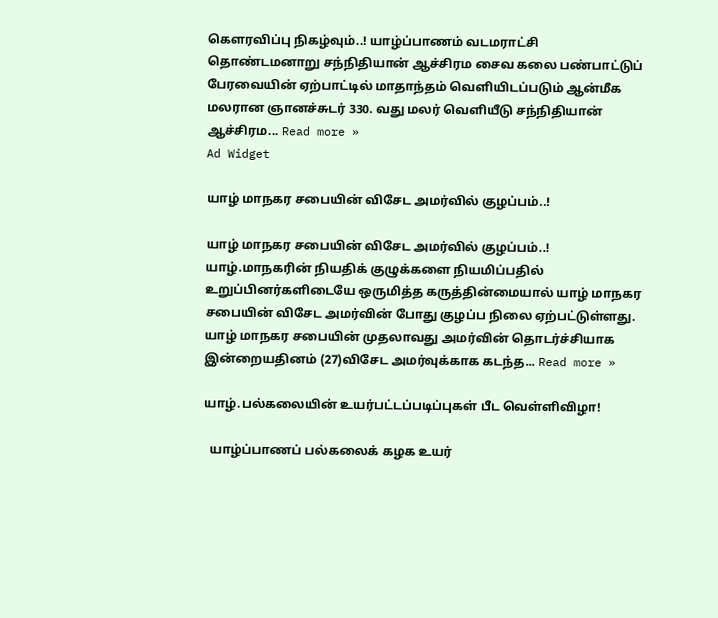கௌரவிப்பு நிகழ்வும்..! யாழ்ப்பாணம் வடமராட்சி தொண்டமனாறு சந்நிதியான் ஆச்சிரம சைவ கலை பண்பாட்டுப் பேரவையின் ஏற்பாட்டில் மாதாந்தம் வெளியிடப்படும் ஆன்மீக மலரான ஞானச்சுடர் 330. வது மலர் வெளியீடு சந்நிதியான் ஆச்சிரம... Read more »
Ad Widget

யாழ் மாநகர சபையின் விசேட அமர்வில் குழப்பம்..!

யாழ் மாநகர சபையின் விசேட அமர்வில் குழப்பம்..! யாழ்.மாநகரின் நியதிக் குழுக்களை நியமிப்பதில் உறுப்பினர்களிடையே ஒருமித்த கருத்தின்மையால் யாழ் மாநகர சபையின் விசேட அமர்வின் போது குழப்ப நிலை ஏற்பட்டுள்ளது. யாழ் மாநகர சபையின் முதலாவது அமர்வின் தொடர்ச்சியாக இன்றையதினம் (27)விசேட அமர்வுக்காக கடந்த... Read more »

யாழ்.பல்கலையின் உயர்பட்டப்படிப்புகள் பீட வெள்ளிவிழா!

  யாழ்ப்பாணப் பல்கலைக் கழக உயர்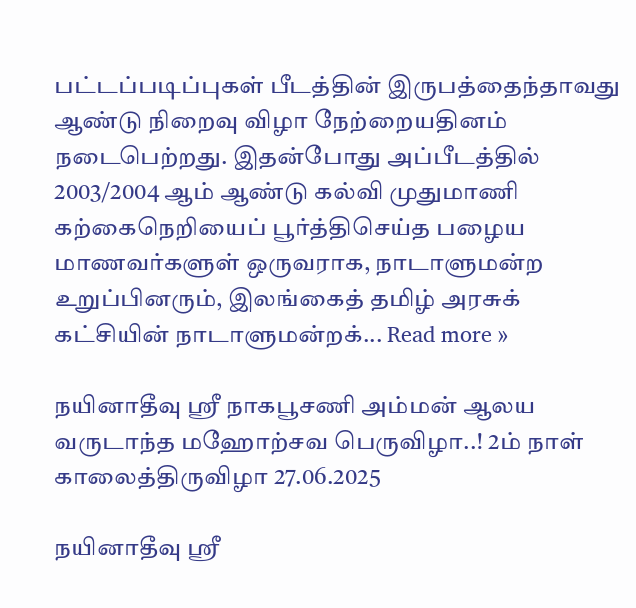பட்டப்படிப்புகள் பீடத்தின் இருபத்தைந்தாவது ஆண்டு நிறைவு விழா நேற்றையதினம் நடைபெற்றது. இதன்போது அப்பீடத்தில் 2003/2004 ஆம் ஆண்டு கல்வி முதுமாணி கற்கைநெறியைப் பூர்த்திசெய்த பழைய மாணவர்களுள் ஒருவராக, நாடாளுமன்ற உறுப்பினரும், இலங்கைத் தமிழ் அரசுக் கட்சியின் நாடாளுமன்றக்... Read more »

நயினாதீவு ஸ்ரீ நாகபூசணி அம்மன் ஆலய வருடாந்த மஹோற்சவ பெருவிழா..! 2ம் நாள் காலைத்திருவிழா 27.06.2025

நயினாதீவு ஸ்ரீ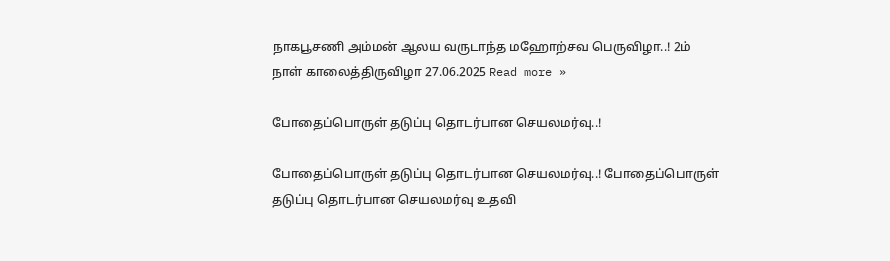நாகபூசணி அம்மன் ஆலய வருடாந்த மஹோற்சவ பெருவிழா..! 2ம் நாள் காலைத்திருவிழா 27.06.2025 Read more »

போதைப்பொருள் தடுப்பு தொடர்பான செயலமர்வு..!

போதைப்பொருள் தடுப்பு தொடர்பான செயலமர்வு..! போதைப்பொருள் தடுப்பு தொடர்பான செயலமர்வு உதவி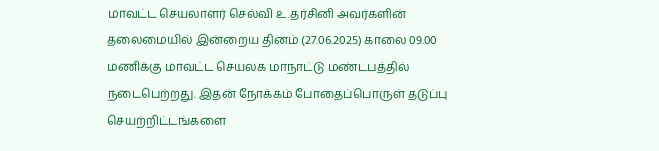மாவட்ட செயலாளர் செல்வி உ.தர்சினி அவர்களின் தலைமையில் இன்றைய தினம் (27.06.2025) காலை 09.00 மணிக்கு மாவட்ட செயலக மாநாட்டு மண்டபத்தில் நடைபெற்றது. இதன் நோக்கம் போதைப்பொருள் தடுப்பு செயற்றிட்டங்களை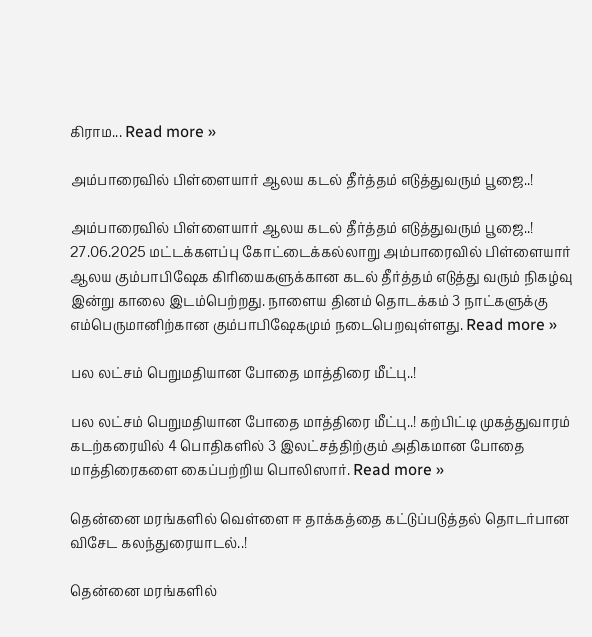கிராம... Read more »

அம்பாரைவில் பிள்ளையார் ஆலய கடல் தீர்த்தம் எடுத்துவரும் பூஜை..!

அம்பாரைவில் பிள்ளையார் ஆலய கடல் தீர்த்தம் எடுத்துவரும் பூஜை..! 27.06.2025 மட்டக்களப்பு கோட்டைக்கல்லாறு அம்பாரைவில் பிள்ளையார் ஆலய கும்பாபிஷேக கிரியைகளுக்கான கடல் தீர்த்தம் எடுத்து வரும் நிகழ்வு இன்று காலை இடம்பெற்றது. நாளைய தினம் தொடக்கம் 3 நாட்களுக்கு எம்பெருமானிற்கான கும்பாபிஷேகமும் நடைபெறவுள்ளது. Read more »

பல லட்சம் பெறுமதியான போதை மாத்திரை மீட்பு..!

பல லட்சம் பெறுமதியான போதை மாத்திரை மீட்பு..! கற்பிட்டி முகத்துவாரம் கடற்கரையில் 4 பொதிகளில் 3 இலட்சத்திற்கும் அதிகமான போதை மாத்திரைகளை கைப்பற்றிய பொலிஸார். Read more »

தென்னை மரங்களில் வெள்ளை ஈ தாக்கத்தை கட்டுப்படுத்தல் தொடர்பான விசேட கலந்துரையாடல்..!

தென்னை மரங்களில்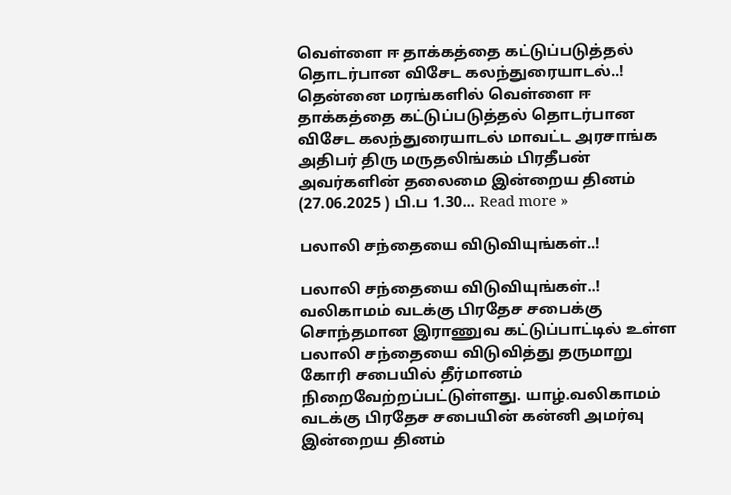வெள்ளை ஈ தாக்கத்தை கட்டுப்படுத்தல் தொடர்பான விசேட கலந்துரையாடல்..! தென்னை மரங்களில் வெள்ளை ஈ தாக்கத்தை கட்டுப்படுத்தல் தொடர்பான விசேட கலந்துரையாடல் மாவட்ட அரசாங்க அதிபர் திரு மருதலிங்கம் பிரதீபன் அவர்களின் தலைமை இன்றைய தினம் (27.06.2025 ) பி.ப 1.30... Read more »

பலாலி சந்தையை விடுவியுங்கள்..!

பலாலி சந்தையை விடுவியுங்கள்..! வலிகாமம் வடக்கு பிரதேச சபைக்கு சொந்தமான இராணுவ கட்டுப்பாட்டில் உள்ள பலாலி சந்தையை விடுவித்து தருமாறு கோரி சபையில் தீர்மானம் நிறைவேற்றப்பட்டுள்ளது. யாழ்.வலிகாமம் வடக்கு பிரதேச சபையின் கன்னி அமர்வு இன்றைய தினம்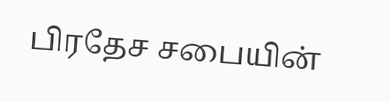பிரதேச சபையின்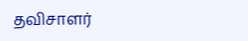தவிசாளர்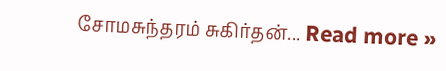சோமசுந்தரம் சுகிர்தன்... Read more »